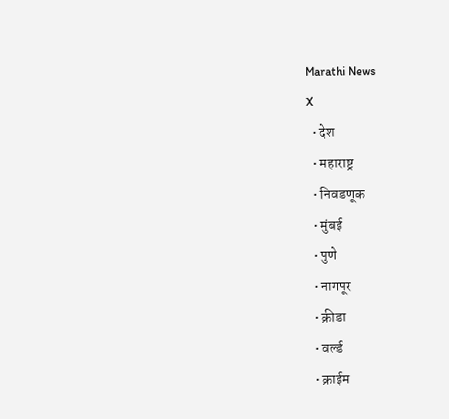Marathi News
X
  • देश
  • महाराष्ट्र
  • निवडणूक
  • मुंबई
  • पुणे
  • नागपूर
  • क्रीडा
  • वर्ल्ड
  • क्राईम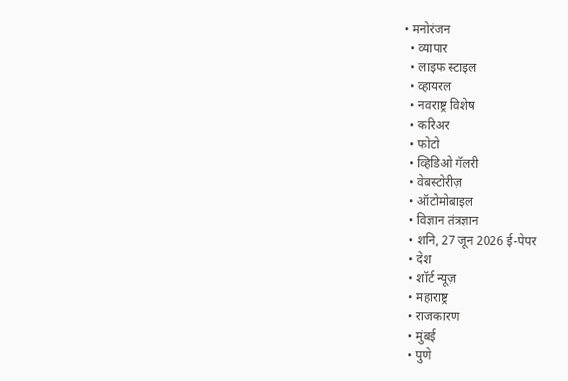• मनोरंजन
  • व्यापार
  • लाइफ स्टाइल
  • व्हायरल
  • नवराष्ट्र विशेष
  • करिअर
  • फोटो
  • व्हिडिओ गॅलरी
  • वेबस्टोरीज़
  • ऑटोमोबाइल
  • विज्ञान तंत्रज्ञान
  • शनि, 27 जून 2026 ई-पेपर
  • देश
  • शॉर्ट न्यूज़
  • महाराष्ट्र
  • राजकारण
  • मुंबई
  • पुणे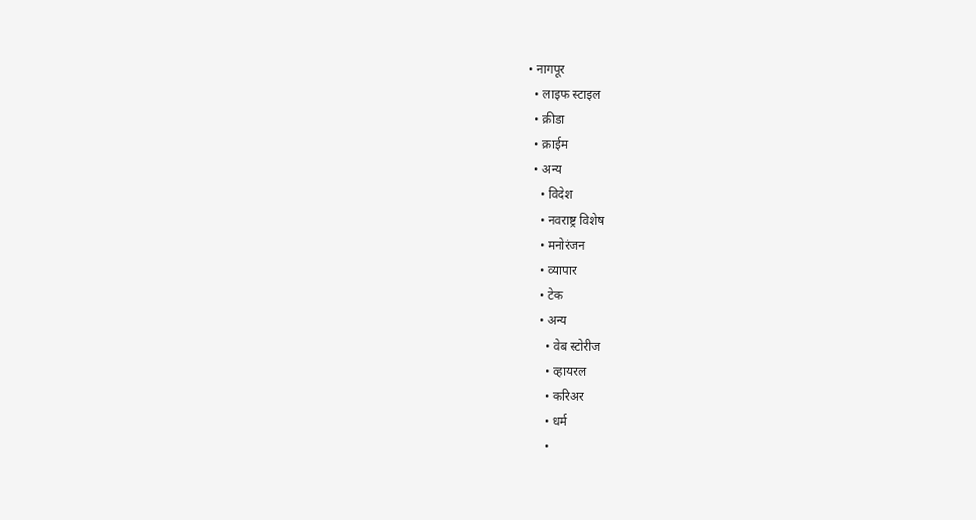• नागपूर
  • लाइफ स्टाइल
  • क्रीडा
  • क्राईम
  • अन्य
    • विदेश
    • नवराष्ट्र विशेष
    • मनोरंजन
    • व्यापार
    • टेक
    • अन्य
      • वेब स्टोरीज
      • व्हायरल
      • करिअर
      • धर्म
      •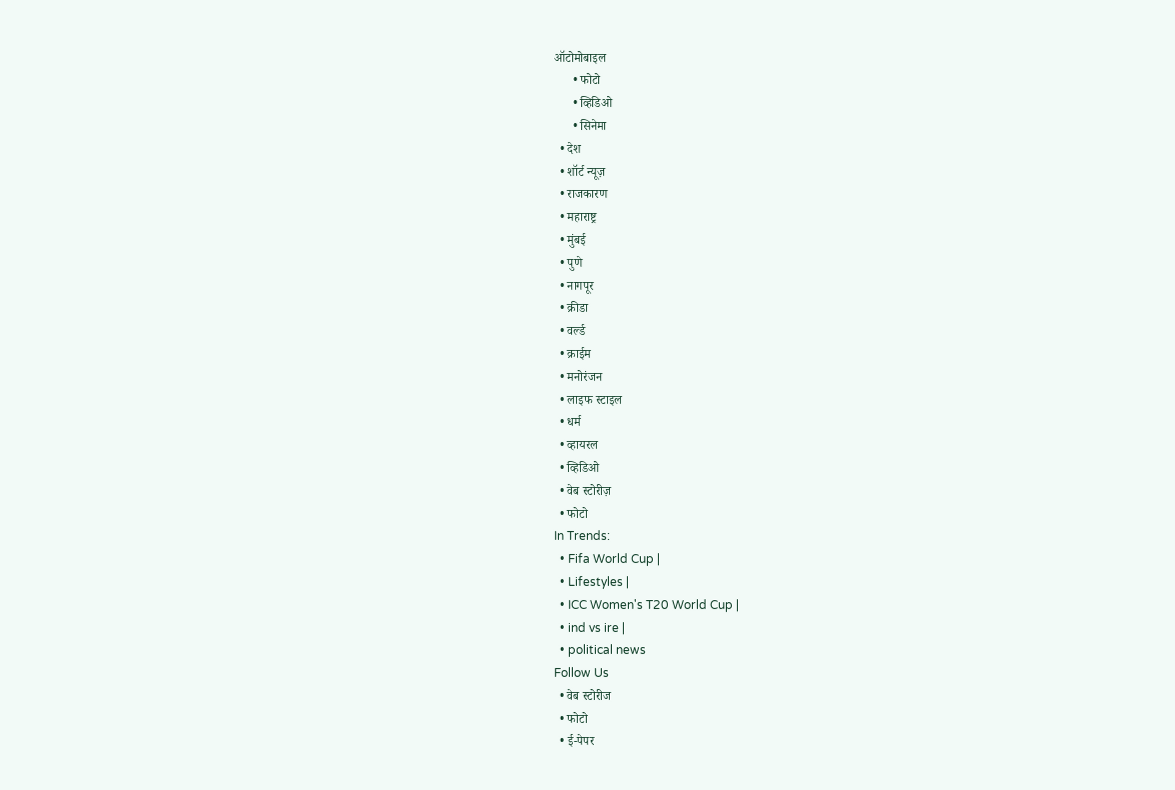ऑटोमोबाइल
      • फोटो
      • व्हिडिओ
      • सिनेमा
  • देश
  • शॉर्ट न्यूज़
  • राजकारण
  • महाराष्ट्र
  • मुंबई
  • पुणे
  • नागपूर
  • क्रीडा
  • वर्ल्ड
  • क्राईम
  • मनोरंजन
  • लाइफ स्टाइल
  • धर्म
  • व्हायरल
  • व्हिडिओ
  • वेब स्टोरीज़
  • फोटो
In Trends:
  • Fifa World Cup |
  • Lifestyles |
  • ICC Women's T20 World Cup |
  • ind vs ire |
  • political news
Follow Us
  • वेब स्टोरीज
  • फोटो
  • ई-पेपर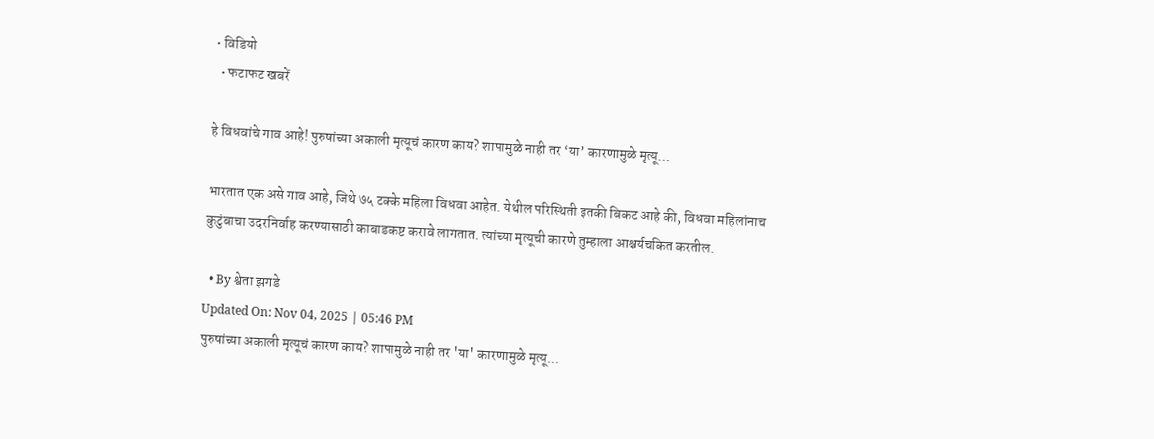• विडियो
  • फटाफट खबरें

हे विधवांचे गाव आहे! पुरुषांच्या अकाली मृत्यूचं कारण काय? शापामुळे नाही तर ‘या’ कारणामुळे मृत्यू…

भारतात एक असे गाव आहे, जिथे ७५ टक्के महिला विधवा आहेत. येथील परिस्थिती इतकी बिकट आहे की, विधवा महिलांनाच कुटुंबाचा उदरनिर्वाह करण्यासाठी काबाडकष्ट करावे लागतात. त्यांच्या मृत्यूची कारणे तुम्हाला आश्चर्यचकित करतील.

  • By श्वेता झगडे
Updated On: Nov 04, 2025 | 05:46 PM
पुरुषांच्या अकाली मृत्यूचं कारण काय? शापामुळे नाही तर 'या' कारणामुळे मृत्यू...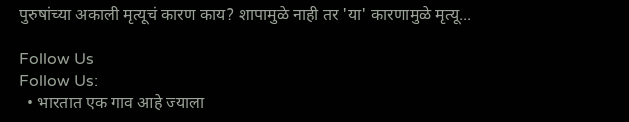पुरुषांच्या अकाली मृत्यूचं कारण काय? शापामुळे नाही तर 'या' कारणामुळे मृत्यू...

Follow Us
Follow Us:
  • भारतात एक गाव आहे ज्याला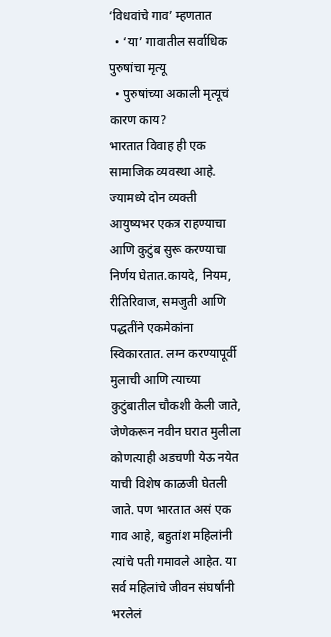‘विधवांचे गाव’ म्हणतात
  • ‘या’ गावातील सर्वाधिक पुरुषांचा मृत्यू
  • पुरुषांच्या अकाली मृत्यूचं कारण काय?
भारतात विवाह ही एक सामाजिक व्यवस्था आहे. ज्यामध्ये दोन व्यक्ती आयुष्यभर एकत्र राहण्याचा आणि कुटुंब सुरू करण्याचा निर्णय घेतात.कायदे, नियम, रीतिरिवाज, समजुती आणि पद्धतींने एकमेकांना स्विकारतात. लग्न करण्यापूर्वी मुलाची आणि त्याच्या कुटुंबातील चौकशी केली जाते, जेणेकरून नवीन घरात मुलीला कोणत्याही अडचणी येऊ नयेत याची विशेष काळजी घेतली जाते. पण भारतात असं एक गाव आहे, बहुतांश महिलांनी त्यांचे पती गमावले आहेत. या सर्व महिलांचे जीवन संघर्षांनी भरलेलं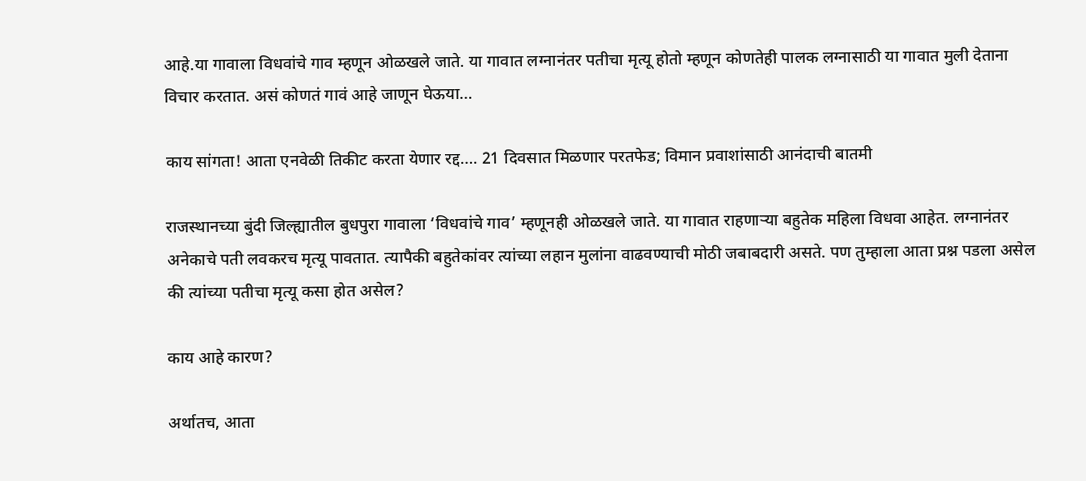आहे.या गावाला विधवांचे गाव म्हणून ओळखले जाते. या गावात लग्नानंतर पतीचा मृत्यू होतो म्हणून कोणतेही पालक लग्नासाठी या गावात मुली देताना विचार करतात. असं कोणतं गावं आहे जाणून घेऊया…

काय सांगता! आता एनवेळी तिकीट करता येणार रद्द…. 21 दिवसात मिळणार परतफेड; विमान प्रवाशांसाठी आनंदाची बातमी

राजस्थानच्या बुंदी जिल्ह्यातील बुधपुरा गावाला ‘विधवांचे गाव’ म्हणूनही ओळखले जाते. या गावात राहणाऱ्या बहुतेक महिला विधवा आहेत. लग्नानंतर अनेकाचे पती लवकरच मृत्यू पावतात. त्यापैकी बहुतेकांवर त्यांच्या लहान मुलांना वाढवण्याची मोठी जबाबदारी असते. पण तुम्हाला आता प्रश्न पडला असेल की त्यांच्या पतीचा मृत्यू कसा होत असेल?

काय आहे कारण?

अर्थातच, आता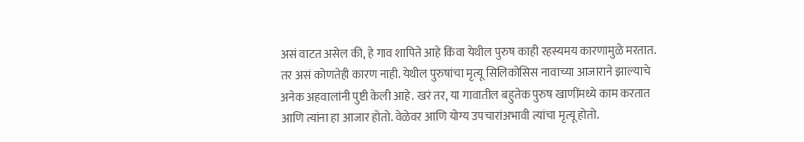असं वाटत असेल की, हे गाव शापिते आहे किंवा येथील पुरुष काही रहस्यमय कारणामुळे मरतात. तर असं कोणतेही कारण नाही. येथील पुरुषांचा मृत्यू सिलिकोसिस नावाच्या आजाराने झाल्याचे अनेक अहवालांनी पुष्टी केली आहे. खरं तर, या गावातील बहुतेक पुरुष खाणींमध्ये काम करतात आणि त्यांना हा आजार होतो. वेळेवर आणि योग्य उपचारांअभावी त्यांचा मृत्यू होतो.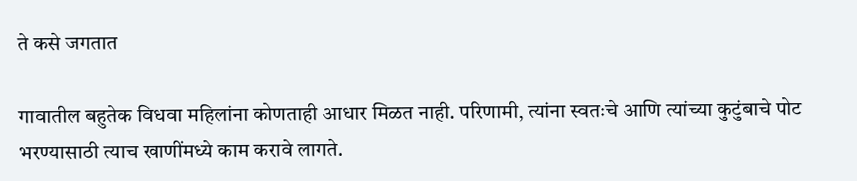ते कसे जगतात

गावातील बहुतेक विधवा महिलांना कोणताही आधार मिळत नाही. परिणामी, त्यांना स्वतःचे आणि त्यांच्या कुटुंबाचे पोट भरण्यासाठी त्याच खाणींमध्ये काम करावे लागते.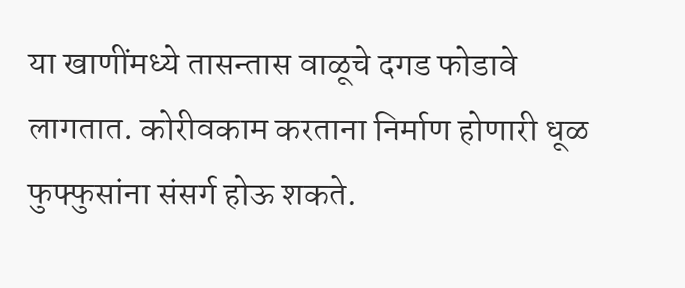या खाणींमध्ये तासन्तास वाळूचे दगड फोडावे लागतात. कोरीवकाम करताना निर्माण होणारी धूळ फुफ्फुसांना संसर्ग होऊ शकते.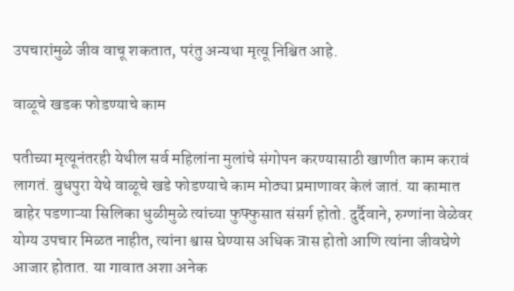उपचारांमुळे जीव वाचू शकतात, परंतु अन्यथा मृत्यू निश्चित आहे.

वाळूचे खडक फोडण्याचे काम

पतीच्या मृत्यूनंतरही येथील सर्व महिलांना मुलांचे संगोपन करण्यासाठी खाणीत काम करावं लागतं. बुधपुरा येथे वाळूचे खडे फोडण्याचे काम मोठ्या प्रमाणावर केलं जातं. या कामात बाहेर पडणाऱ्या सिलिका धुळीमुळे त्यांच्या फुफ्फुसात संसर्ग होतो. दुर्दैवाने, रुग्णांना वेळेवर योग्य उपचार मिळत नाहीत, त्यांना श्वास घेण्यास अधिक त्रास होतो आणि त्यांना जीवघेणे आजार होतात. या गावात अशा अनेक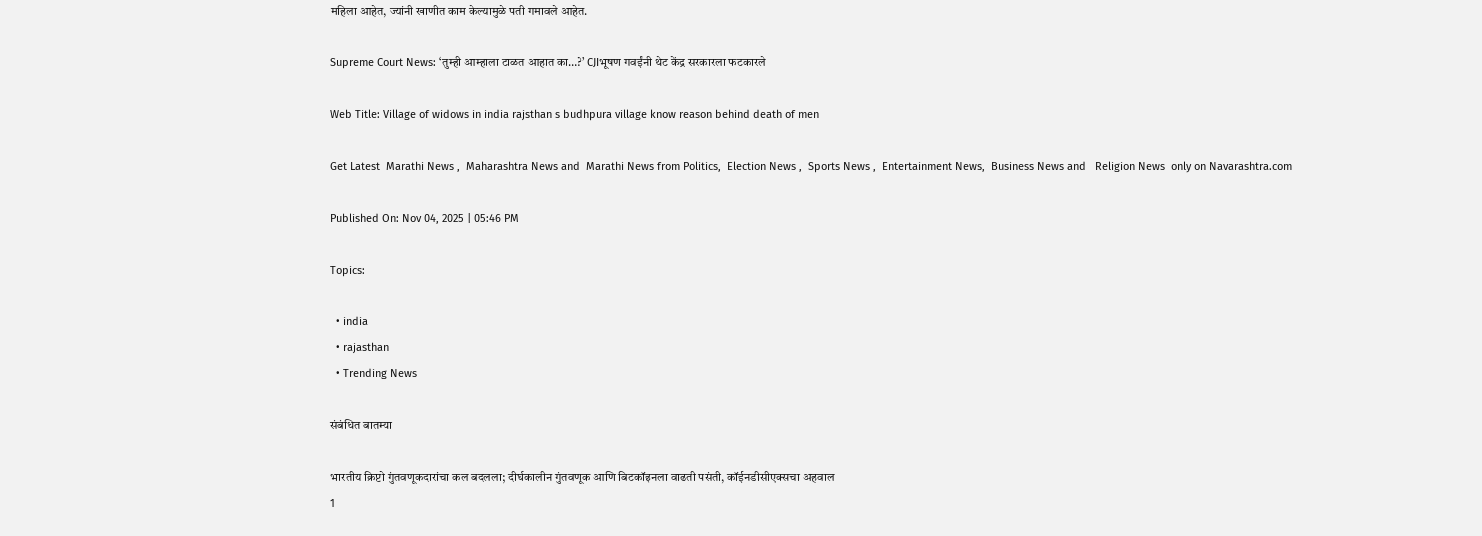महिला आहेत, ज्यांनी खाणीत काम केल्यामुळे पती गमावले आहेत.

Supreme Court News: ‘तुम्ही आम्हाला टाळत आहात का…?’ CJIभूषण गवईंनी थेट केंद्र सरकारला फटकारले

Web Title: Village of widows in india rajsthan s budhpura village know reason behind death of men

Get Latest  Marathi News ,  Maharashtra News and  Marathi News from Politics,  Election News ,  Sports News ,  Entertainment News,  Business News and   Religion News  only on Navarashtra.com

Published On: Nov 04, 2025 | 05:46 PM

Topics:

  • india
  • rajasthan
  • Trending News

संबंधित बातम्या

भारतीय क्रिप्टो गुंतवणूकदारांचा कल बदलला; दीर्घकालीन गुंतवणूक आणि बिटकॉइनला वाढती पसंती, कॉईनडीसीएक्सचा अहवाल
1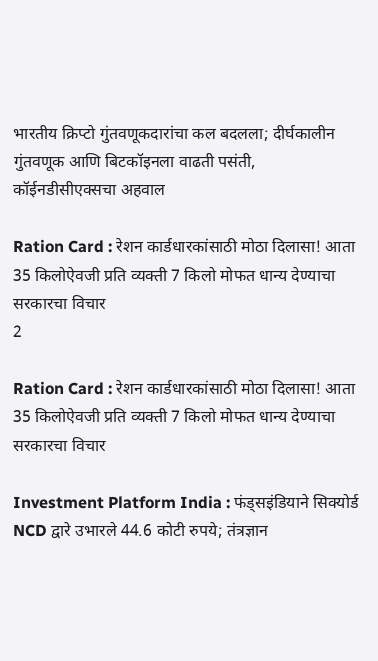भारतीय क्रिप्टो गुंतवणूकदारांचा कल बदलला; दीर्घकालीन गुंतवणूक आणि बिटकॉइनला वाढती पसंती, कॉईनडीसीएक्सचा अहवाल

Ration Card : रेशन कार्डधारकांसाठी मोठा दिलासा! आता 35 किलोऐवजी प्रति व्यक्ती 7 किलो मोफत धान्य देण्याचा सरकारचा विचार
2

Ration Card : रेशन कार्डधारकांसाठी मोठा दिलासा! आता 35 किलोऐवजी प्रति व्यक्ती 7 किलो मोफत धान्य देण्याचा सरकारचा विचार

Investment Platform India : फंड्सइंडियाने सिक्योर्ड NCD द्वारे उभारले 44.6 कोटी रुपये; तंत्रज्ञान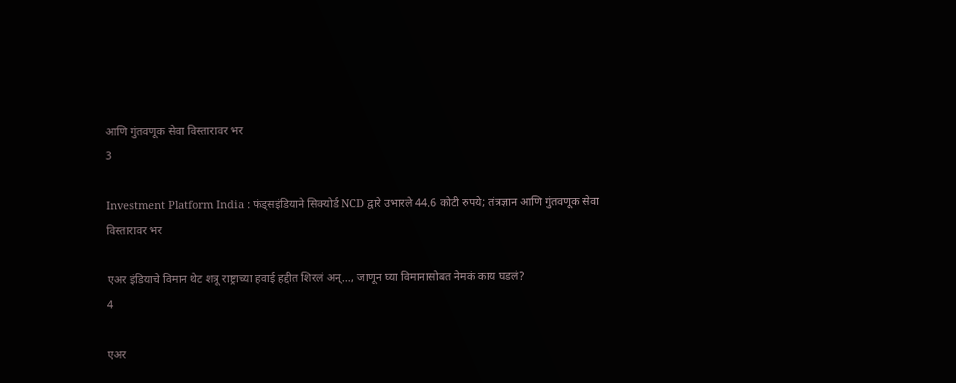आणि गुंतवणूक सेवा विस्तारावर भर
3

Investment Platform India : फंड्सइंडियाने सिक्योर्ड NCD द्वारे उभारले 44.6 कोटी रुपये; तंत्रज्ञान आणि गुंतवणूक सेवा विस्तारावर भर

एअर इंडियाचे विमान थेट शत्रू राष्ट्राच्या हवाई हद्दीत शिरलं अन्…, जाणून घ्या विमानासोबत नेमकं काय घडलं?
4

एअर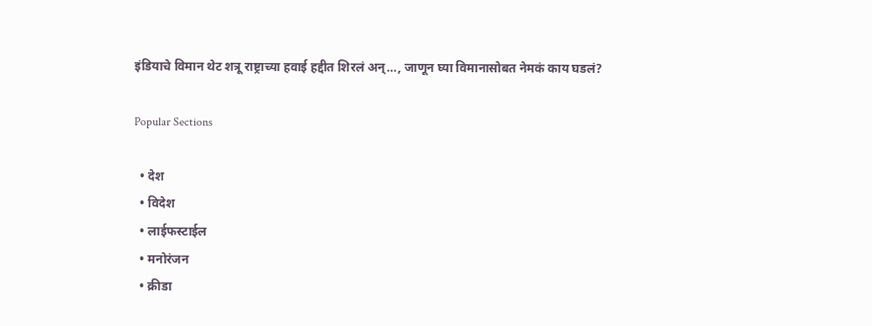इंडियाचे विमान थेट शत्रू राष्ट्राच्या हवाई हद्दीत शिरलं अन्…, जाणून घ्या विमानासोबत नेमकं काय घडलं?

Popular Sections

  • देश
  • विदेश
  • लाईफस्टाईल
  • मनोरंजन
  • क्रीडा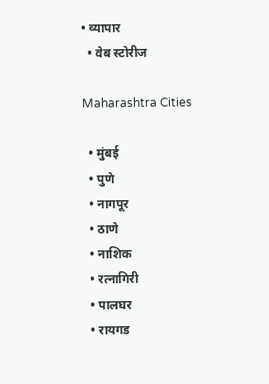• व्यापार
  • वेब स्टोरीज

Maharashtra Cities

  • मुंबई
  • पुणे
  • नागपूर
  • ठाणे
  • नाशिक
  • रत्नागिरी
  • पालघर
  • रायगड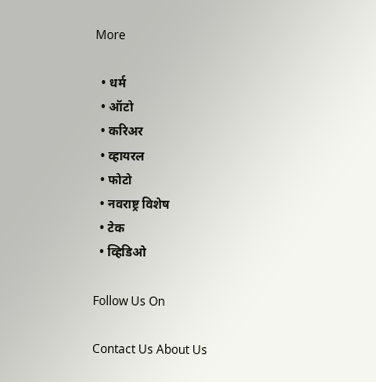More

  • धर्म
  • ऑटो
  • करिअर
  • व्हायरल
  • फोटो
  • नवराष्ट्र विशेष
  • टेक
  • व्हिडिओ

Follow Us On

Contact Us About Us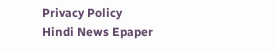Privacy Policy
Hindi News Epaper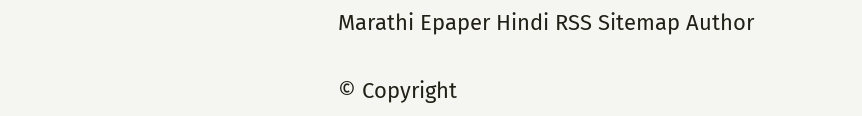Marathi Epaper Hindi RSS Sitemap Author

© Copyright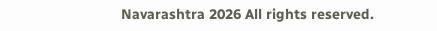Navarashtra 2026 All rights reserved.